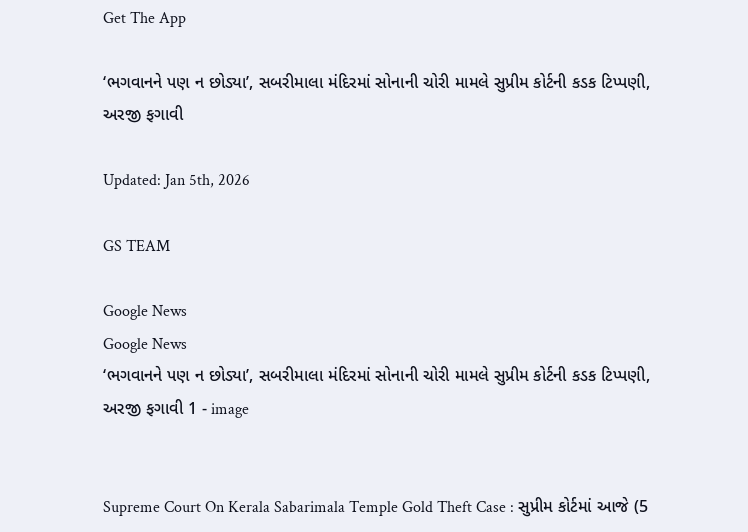Get The App

‘ભગવાનને પણ ન છોડ્યા’, સબરીમાલા મંદિરમાં સોનાની ચોરી મામલે સુપ્રીમ કોર્ટની કડક ટિપ્પણી, અરજી ફગાવી

Updated: Jan 5th, 2026

GS TEAM

Google News
Google News
‘ભગવાનને પણ ન છોડ્યા’, સબરીમાલા મંદિરમાં સોનાની ચોરી મામલે સુપ્રીમ કોર્ટની કડક ટિપ્પણી, અરજી ફગાવી 1 - image


Supreme Court On Kerala Sabarimala Temple Gold Theft Case : સુપ્રીમ કોર્ટમાં આજે (5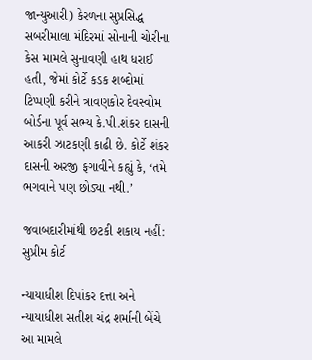જાન્યુઆરી) કેરળના સુપ્રસિદ્ધ સબરીમાલા મંદિરમાં સોનાની ચોરીના કેસ મામલે સુનાવણી હાથ ધરાઈ હતી, જેમાં કોર્ટે કડક શબ્દોમાં ટિપ્પણી કરીને ત્રાવણકોર દેવસ્વોમ બોર્ડના પૂર્વ સભ્ય કે.પી.શંકર દાસની આકરી ઝાટકણી કાઢી છે. કોર્ટે શંકર દાસની અરજી ફગાવીને કહ્યું કે, ‘તમે ભગવાને પણ છોડ્યા નથી.’

જવાબદારીમાંથી છટકી શકાય નહીં: સુપ્રીમ કોર્ટ

ન્યાયાધીશ દિપાંકર દત્તા અને ન્યાયાધીશ સતીશ ચંદ્ર શર્માની બેંચે આ મામલે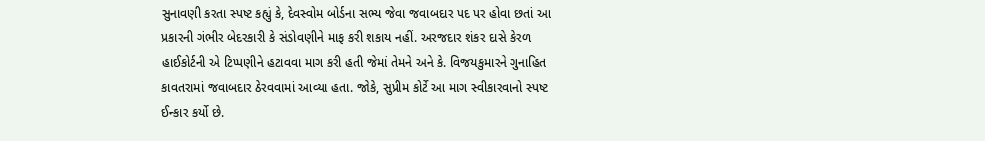સુનાવણી કરતા સ્પષ્ટ કહ્યું કે, દેવસ્વોમ બોર્ડના સભ્ય જેવા જવાબદાર પદ પર હોવા છતાં આ પ્રકારની ગંભીર બેદરકારી કે સંડોવણીને માફ કરી શકાય નહીં. અરજદાર શંકર દાસે કેરળ હાઈકોર્ટની એ ટિપ્પણીને હટાવવા માગ કરી હતી જેમાં તેમને અને કે. વિજયકુમારને ગુનાહિત કાવતરામાં જવાબદાર ઠેરવવામાં આવ્યા હતા. જોકે, સુપ્રીમ કોર્ટે આ માગ સ્વીકારવાનો સ્પષ્ટ ઈન્કાર કર્યો છે.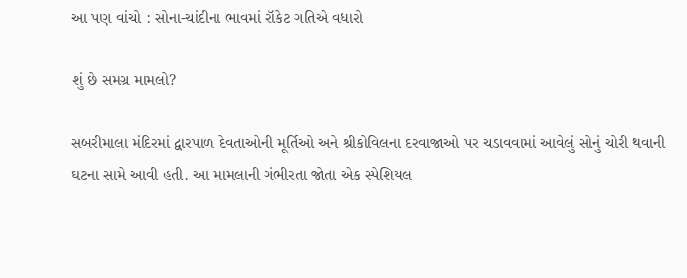આ પણ વાંચો : સોના-ચાંદીના ભાવમાં રૉકેટ ગતિએ વધારો

શું છે સમગ્ર મામલો?

સબરીમાલા મંદિરમાં દ્વારપાળ દેવતાઓની મૂર્તિઓ અને શ્રીકોવિલના દરવાજાઓ પર ચડાવવામાં આવેલું સોનું ચોરી થવાની ઘટના સામે આવી હતી. આ મામલાની ગંભીરતા જોતા એક સ્પેશિયલ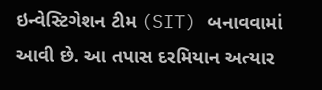ઇન્વેસ્ટિગેશન ટીમ (SIT) બનાવવામાં આવી છે. આ તપાસ દરમિયાન અત્યાર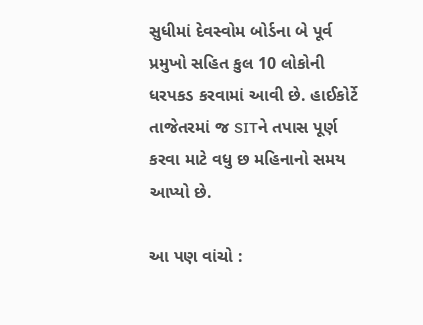સુધીમાં દેવસ્વોમ બોર્ડના બે પૂર્વ પ્રમુખો સહિત કુલ 10 લોકોની ધરપકડ કરવામાં આવી છે. હાઈકોર્ટે તાજેતરમાં જ SITને તપાસ પૂર્ણ કરવા માટે વધુ છ મહિનાનો સમય આપ્યો છે.

આ પણ વાંચો :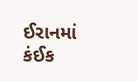ઈરાનમાં કંઈક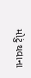મોટું થવાના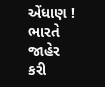એંધાણ ! ભારતે જાહેર કરી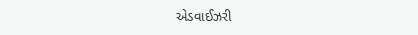એડવાઈઝરી